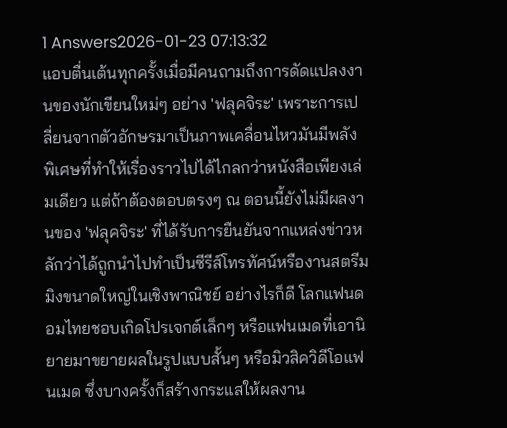1 Answers2026-01-23 07:13:32
แอบตื่นเต้นทุกครั้งเมื่อมีคนถามถึงการดัดแปลงงานของนักเขียนใหม่ๆ อย่าง 'ฟลุคจิระ' เพราะการเปลี่ยนจากตัวอักษรมาเป็นภาพเคลื่อนไหวมันมีพลังพิเศษที่ทำให้เรื่องราวไปได้ไกลกว่าหนังสือเพียงเล่มเดียว แต่ถ้าต้องตอบตรงๆ ณ ตอนนี้ยังไม่มีผลงานของ 'ฟลุคจิระ' ที่ได้รับการยืนยันจากแหล่งข่าวหลักว่าได้ถูกนำไปทำเป็นซีรีส์โทรทัศน์หรืองานสตรีมมิงขนาดใหญ่ในเชิงพาณิชย์ อย่างไรก็ดี โลกแฟนดอมไทยชอบเกิดโปรเจกต์เล็กๆ หรือแฟนเมดที่เอานิยายมาขยายผลในรูปแบบสั้นๆ หรือมิวสิควิดีโอแฟนเมด ซึ่งบางครั้งก็สร้างกระแสให้ผลงาน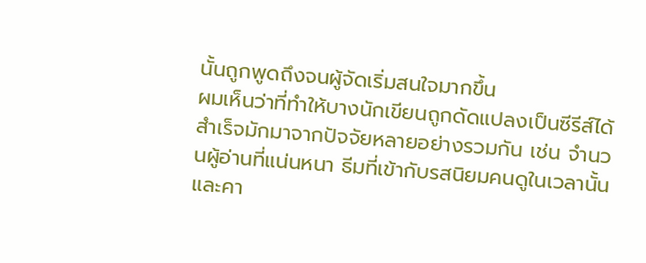นั้นถูกพูดถึงจนผู้จัดเริ่มสนใจมากขึ้น
ผมเห็นว่าที่ทำให้บางนักเขียนถูกดัดแปลงเป็นซีรีส์ได้สำเร็จมักมาจากปัจจัยหลายอย่างรวมกัน เช่น จำนวนผู้อ่านที่แน่นหนา ธีมที่เข้ากับรสนิยมคนดูในเวลานั้น และคา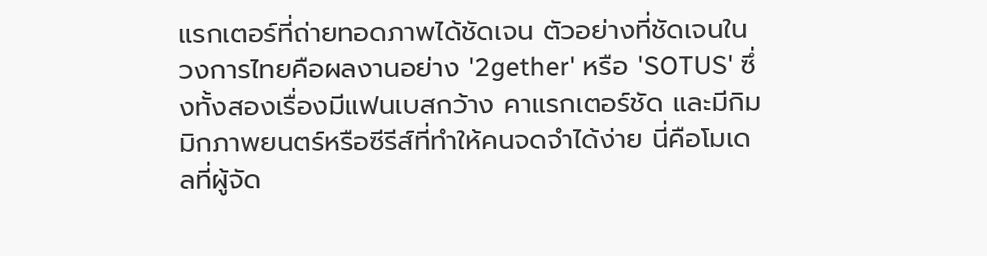แรกเตอร์ที่ถ่ายทอดภาพได้ชัดเจน ตัวอย่างที่ชัดเจนในวงการไทยคือผลงานอย่าง '2gether' หรือ 'SOTUS' ซึ่งทั้งสองเรื่องมีแฟนเบสกว้าง คาแรกเตอร์ชัด และมีกิมมิกภาพยนตร์หรือซีรีส์ที่ทำให้คนจดจำได้ง่าย นี่คือโมเดลที่ผู้จัด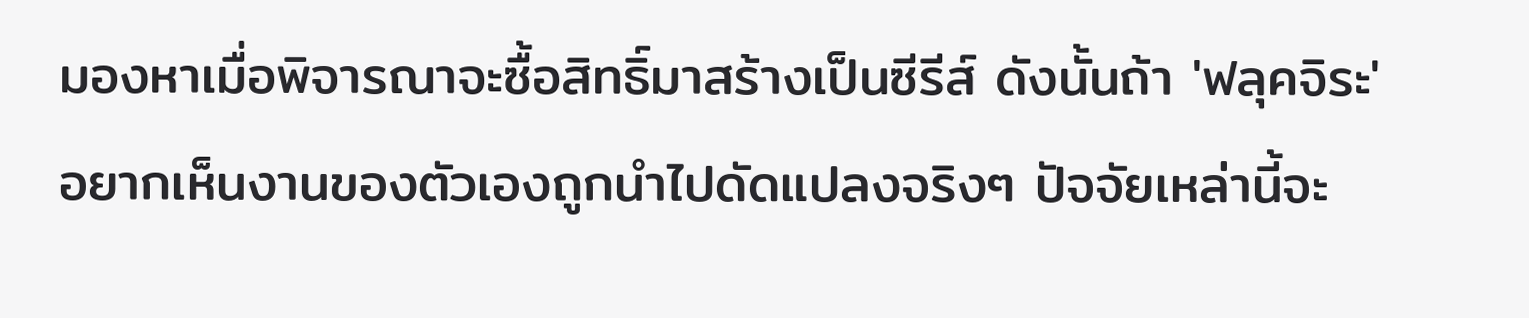มองหาเมื่อพิจารณาจะซื้อสิทธิ์มาสร้างเป็นซีรีส์ ดังนั้นถ้า 'ฟลุคจิระ' อยากเห็นงานของตัวเองถูกนำไปดัดแปลงจริงๆ ปัจจัยเหล่านี้จะ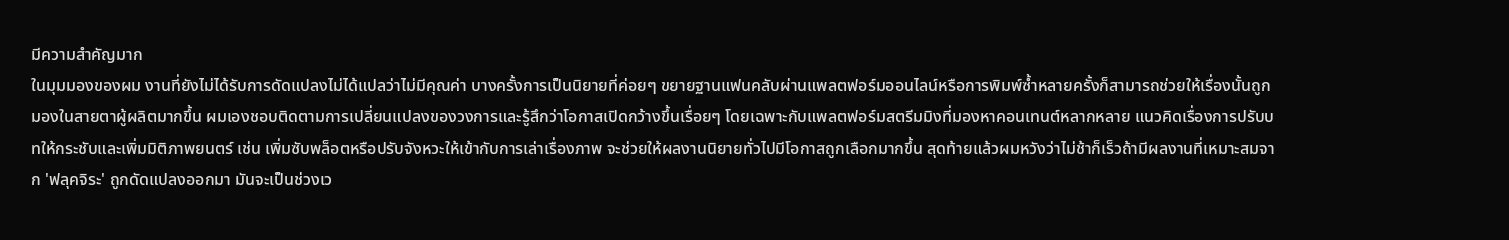มีความสำคัญมาก
ในมุมมองของผม งานที่ยังไม่ได้รับการดัดแปลงไม่ได้แปลว่าไม่มีคุณค่า บางครั้งการเป็นนิยายที่ค่อยๆ ขยายฐานแฟนคลับผ่านแพลตฟอร์มออนไลน์หรือการพิมพ์ซ้ำหลายครั้งก็สามารถช่วยให้เรื่องนั้นถูกมองในสายตาผู้ผลิตมากขึ้น ผมเองชอบติดตามการเปลี่ยนแปลงของวงการและรู้สึกว่าโอกาสเปิดกว้างขึ้นเรื่อยๆ โดยเฉพาะกับแพลตฟอร์มสตรีมมิงที่มองหาคอนเทนต์หลากหลาย แนวคิดเรื่องการปรับบทให้กระชับและเพิ่มมิติภาพยนตร์ เช่น เพิ่มซับพล็อตหรือปรับจังหวะให้เข้ากับการเล่าเรื่องภาพ จะช่วยให้ผลงานนิยายทั่วไปมีโอกาสถูกเลือกมากขึ้น สุดท้ายแล้วผมหวังว่าไม่ช้าก็เร็วถ้ามีผลงานที่เหมาะสมจาก 'ฟลุคจิระ' ถูกดัดแปลงออกมา มันจะเป็นช่วงเว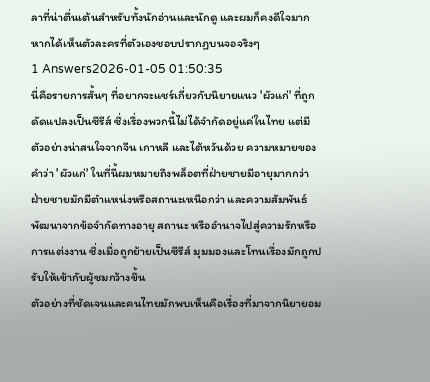ลาที่น่าตื่นเต้นสำหรับทั้งนักอ่านและนักดู และผมก็คงดีใจมากหากได้เห็นตัวละครที่ตัวเองชอบปรากฏบนจอจริงๆ
1 Answers2026-01-05 01:50:35
นี่คือรายการสั้นๆ ที่อยากจะแชร์เกี่ยวกับนิยายแนว 'ผัวแก่' ที่ถูกดัดแปลงเป็นซีรีส์ ซึ่งเรื่องพวกนี้ไม่ได้จำกัดอยู่แค่ในไทย แต่มีตัวอย่างน่าสนใจจากจีน เกาหลี และไต้หวันด้วย ความหมายของคำว่า 'ผัวแก่' ในที่นี้ผมหมายถึงพล็อตที่ฝ่ายชายมีอายุมากกว่า ฝ่ายชายมักมีตำแหน่งหรือสถานะเหนือกว่า และความสัมพันธ์พัฒนาจากข้อจำกัดทางอายุ สถานะ หรืออำนาจไปสู่ความรักหรือการแต่งงาน ซึ่งเมื่อถูกย้ายเป็นซีรีส์ มุมมองและโทนเรื่องมักถูกปรับให้เข้ากับผู้ชมกว้างขึ้น
ตัวอย่างที่ชัดเจนและคนไทยมักพบเห็นคือเรื่องที่มาจากนิยายอม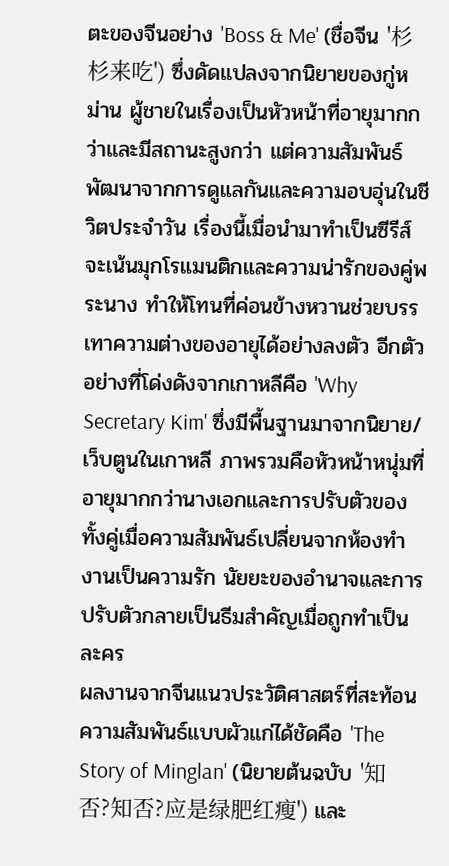ตะของจีนอย่าง 'Boss & Me' (ชื่อจีน '杉杉来吃') ซึ่งดัดแปลงจากนิยายของกู่หม่าน ผู้ชายในเรื่องเป็นหัวหน้าที่อายุมากกว่าและมีสถานะสูงกว่า แต่ความสัมพันธ์พัฒนาจากการดูแลกันและความอบอุ่นในชีวิตประจำวัน เรื่องนี้เมื่อนำมาทำเป็นซีรีส์จะเน้นมุกโรแมนติกและความน่ารักของคู่พระนาง ทำให้โทนที่ค่อนข้างหวานช่วยบรรเทาความต่างของอายุได้อย่างลงตัว อีกตัวอย่างที่โด่งดังจากเกาหลีคือ 'Why Secretary Kim' ซึ่งมีพื้นฐานมาจากนิยาย/เว็บตูนในเกาหลี ภาพรวมคือหัวหน้าหนุ่มที่อายุมากกว่านางเอกและการปรับตัวของทั้งคู่เมื่อความสัมพันธ์เปลี่ยนจากห้องทำงานเป็นความรัก นัยยะของอำนาจและการปรับตัวกลายเป็นธีมสำคัญเมื่อถูกทำเป็นละคร
ผลงานจากจีนแนวประวัติศาสตร์ที่สะท้อนความสัมพันธ์แบบผัวแก่ได้ชัดคือ 'The Story of Minglan' (นิยายต้นฉบับ '知否?知否?应是绿肥红瘦') และ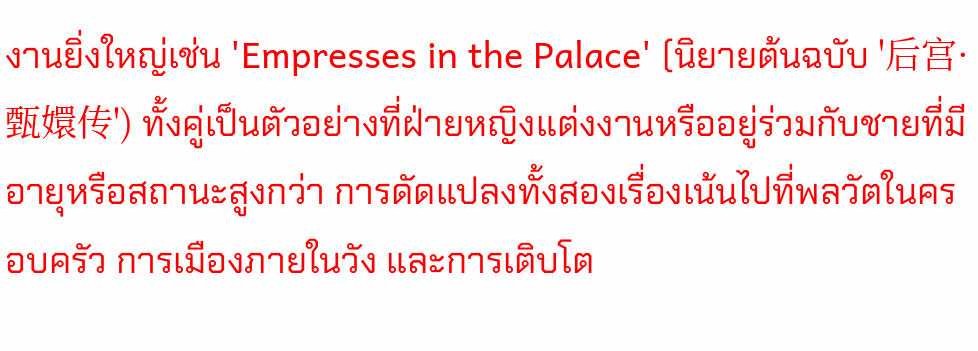งานยิ่งใหญ่เช่น 'Empresses in the Palace' (นิยายต้นฉบับ '后宫·甄嬛传') ทั้งคู่เป็นตัวอย่างที่ฝ่ายหญิงแต่งงานหรืออยู่ร่วมกับชายที่มีอายุหรือสถานะสูงกว่า การดัดแปลงทั้งสองเรื่องเน้นไปที่พลวัตในครอบครัว การเมืองภายในวัง และการเติบโต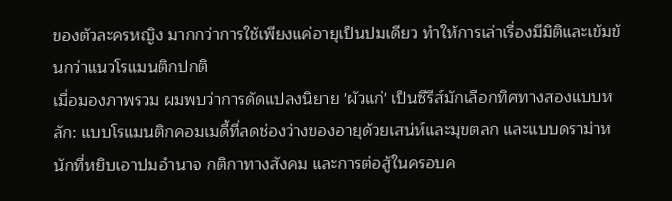ของตัวละครหญิง มากกว่าการใช้เพียงแค่อายุเป็นปมเดียว ทำให้การเล่าเรื่องมีมิติและเข้มข้นกว่าแนวโรแมนติกปกติ
เมื่อมองภาพรวม ผมพบว่าการดัดแปลงนิยาย 'ผัวแก่' เป็นซีรีส์มักเลือกทิศทางสองแบบหลัก: แบบโรแมนติกคอมเมดี้ที่ลดช่องว่างของอายุด้วยเสน่ห์และมุขตลก และแบบดราม่าหนักที่หยิบเอาปมอำนาจ กติกาทางสังคม และการต่อสู้ในครอบค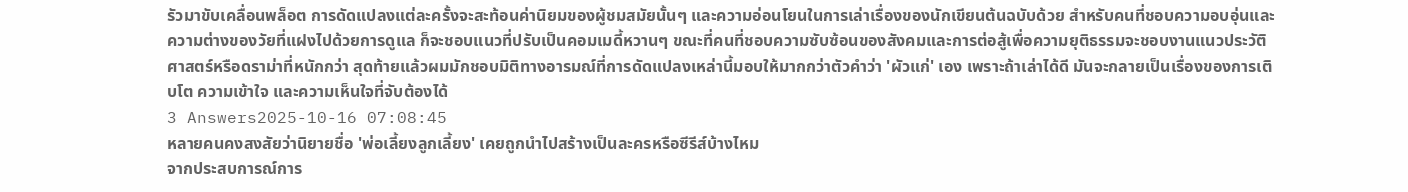รัวมาขับเคลื่อนพล็อต การดัดแปลงแต่ละครั้งจะสะท้อนค่านิยมของผู้ชมสมัยนั้นๆ และความอ่อนโยนในการเล่าเรื่องของนักเขียนต้นฉบับด้วย สำหรับคนที่ชอบความอบอุ่นและความต่างของวัยที่แฝงไปด้วยการดูแล ก็จะชอบแนวที่ปรับเป็นคอมเมดี้หวานๆ ขณะที่คนที่ชอบความซับซ้อนของสังคมและการต่อสู้เพื่อความยุติธรรมจะชอบงานแนวประวัติศาสตร์หรือดราม่าที่หนักกว่า สุดท้ายแล้วผมมักชอบมิติทางอารมณ์ที่การดัดแปลงเหล่านี้มอบให้มากกว่าตัวคำว่า 'ผัวแก่' เอง เพราะถ้าเล่าได้ดี มันจะกลายเป็นเรื่องของการเติบโต ความเข้าใจ และความเห็นใจที่จับต้องได้
3 Answers2025-10-16 07:08:45
หลายคนคงสงสัยว่านิยายชื่อ 'พ่อเลี้ยงลูกเลี้ยง' เคยถูกนำไปสร้างเป็นละครหรือซีรีส์บ้างไหม
จากประสบการณ์การ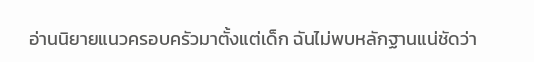อ่านนิยายแนวครอบครัวมาตั้งแต่เด็ก ฉันไม่พบหลักฐานแน่ชัดว่า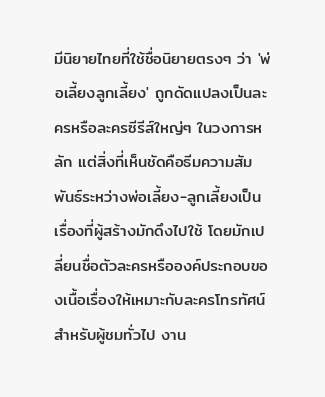มีนิยายไทยที่ใช้ชื่อนิยายตรงๆ ว่า 'พ่อเลี้ยงลูกเลี้ยง' ถูกดัดแปลงเป็นละครหรือละครซีรีส์ใหญ่ๆ ในวงการหลัก แต่สิ่งที่เห็นชัดคือธีมความสัมพันธ์ระหว่างพ่อเลี้ยง-ลูกเลี้ยงเป็นเรื่องที่ผู้สร้างมักดึงไปใช้ โดยมักเปลี่ยนชื่อตัวละครหรือองค์ประกอบของเนื้อเรื่องให้เหมาะกับละครโทรทัศน์
สำหรับผู้ชมทั่วไป งาน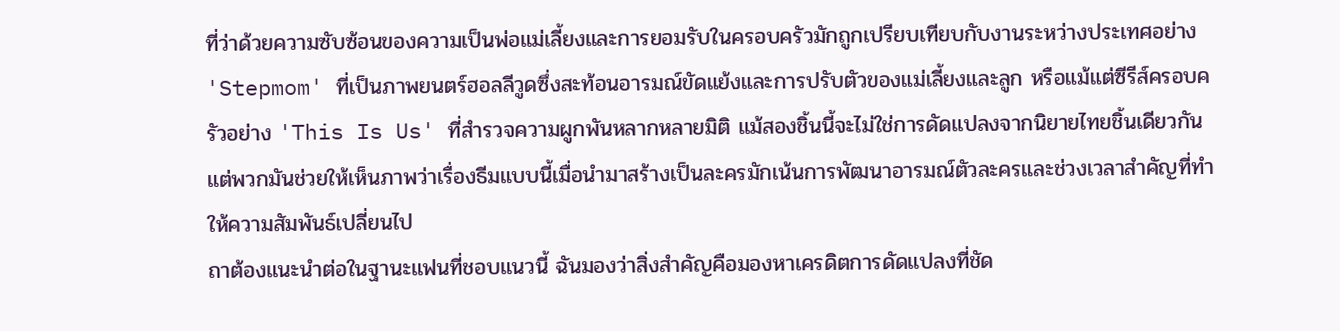ที่ว่าด้วยความซับซ้อนของความเป็นพ่อแม่เลี้ยงและการยอมรับในครอบครัวมักถูกเปรียบเทียบกับงานระหว่างประเทศอย่าง 'Stepmom' ที่เป็นภาพยนตร์ฮอลลีวูดซึ่งสะท้อนอารมณ์ขัดแย้งและการปรับตัวของแม่เลี้ยงและลูก หรือแม้แต่ซีรีส์ครอบครัวอย่าง 'This Is Us' ที่สำรวจความผูกพันหลากหลายมิติ แม้สองชิ้นนี้จะไม่ใช่การดัดแปลงจากนิยายไทยชิ้นเดียวกัน แต่พวกมันช่วยให้เห็นภาพว่าเรื่องธีมแบบนี้เมื่อนำมาสร้างเป็นละครมักเน้นการพัฒนาอารมณ์ตัวละครและช่วงเวลาสำคัญที่ทำให้ความสัมพันธ์เปลี่ยนไป
ถาต้องแนะนำต่อในฐานะแฟนที่ชอบแนวนี้ ฉันมองว่าสิ่งสำคัญคือมองหาเครดิตการดัดแปลงที่ชัด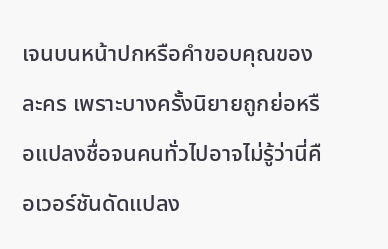เจนบนหน้าปกหรือคําขอบคุณของละคร เพราะบางครั้งนิยายถูกย่อหรือแปลงชื่อจนคนทั่วไปอาจไม่รู้ว่านี่คือเวอร์ชันดัดแปลง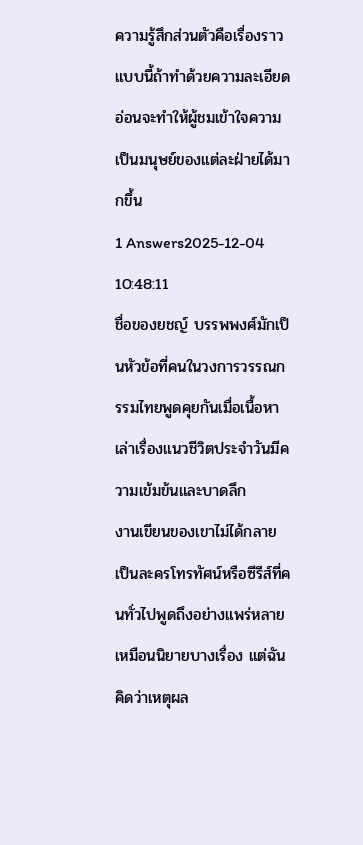ความรู้สึกส่วนตัวคือเรื่องราวแบบนี้ถ้าทำด้วยความละเอียดอ่อนจะทำให้ผู้ชมเข้าใจความเป็นมนุษย์ของแต่ละฝ่ายได้มากขึ้น
1 Answers2025-12-04 10:48:11
ชื่อของยชญ์ บรรพพงศ์มักเป็นหัวข้อที่คนในวงการวรรณกรรมไทยพูดคุยกันเมื่อเนื้อหาเล่าเรื่องแนวชีวิตประจำวันมีความเข้มข้นและบาดลึก
งานเขียนของเขาไม่ได้กลายเป็นละครโทรทัศน์หรือซีรีส์ที่คนทั่วไปพูดถึงอย่างแพร่หลายเหมือนนิยายบางเรื่อง แต่ฉันคิดว่าเหตุผล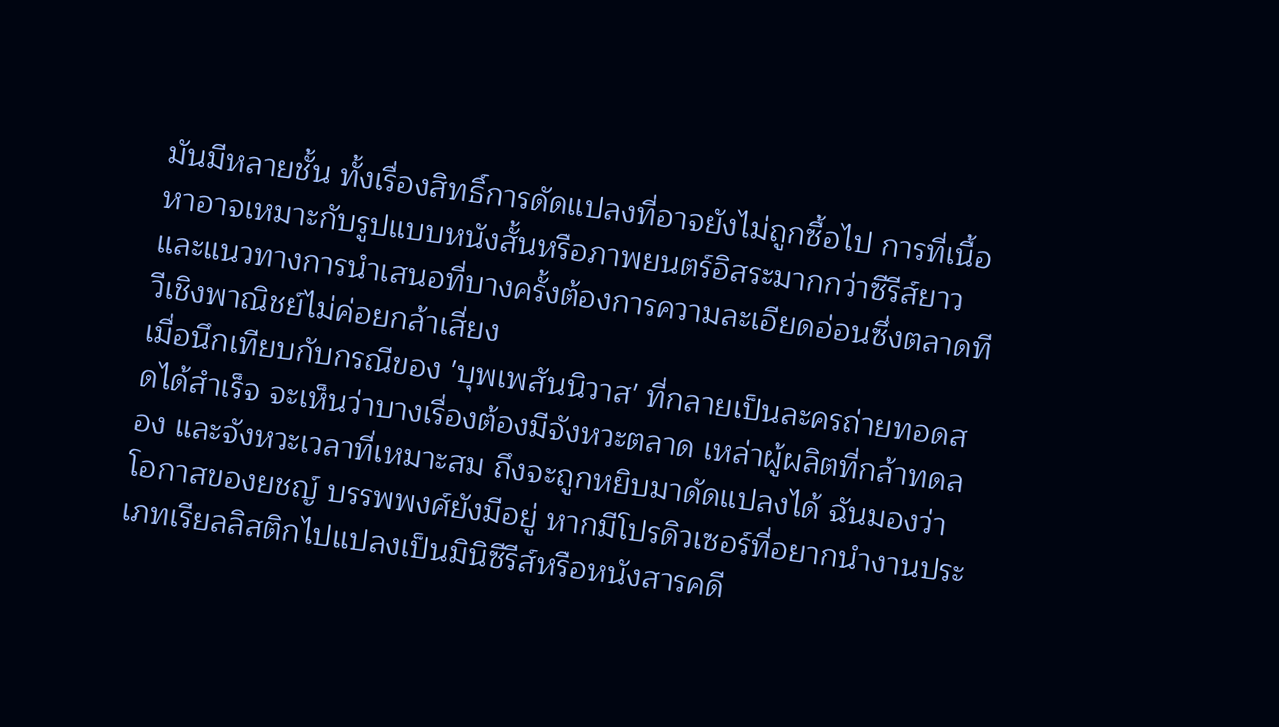มันมีหลายชั้น ทั้งเรื่องสิทธิ์การดัดแปลงที่อาจยังไม่ถูกซื้อไป การที่เนื้อหาอาจเหมาะกับรูปแบบหนังสั้นหรือภาพยนตร์อิสระมากกว่าซีรีส์ยาว และแนวทางการนำเสนอที่บางครั้งต้องการความละเอียดอ่อนซึ่งตลาดทีวีเชิงพาณิชย์ไม่ค่อยกล้าเสี่ยง
เมื่อนึกเทียบกับกรณีของ 'บุพเพสันนิวาส' ที่กลายเป็นละครถ่ายทอดสดได้สำเร็จ จะเห็นว่าบางเรื่องต้องมีจังหวะตลาด เหล่าผู้ผลิตที่กล้าทดลอง และจังหวะเวลาที่เหมาะสม ถึงจะถูกหยิบมาดัดแปลงได้ ฉันมองว่าโอกาสของยชญ์ บรรพพงศ์ยังมีอยู่ หากมีโปรดิวเซอร์ที่อยากนำงานประเภทเรียลลิสติกไปแปลงเป็นมินิซีรีส์หรือหนังสารคดี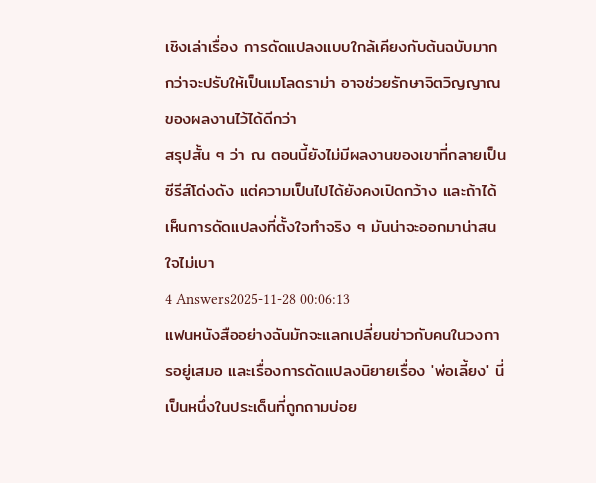เชิงเล่าเรื่อง การดัดแปลงแบบใกล้เคียงกับต้นฉบับมากกว่าจะปรับให้เป็นเมโลดราม่า อาจช่วยรักษาจิตวิญญาณของผลงานไว้ได้ดีกว่า
สรุปสั้น ๆ ว่า ณ ตอนนี้ยังไม่มีผลงานของเขาที่กลายเป็นซีรีส์โด่งดัง แต่ความเป็นไปได้ยังคงเปิดกว้าง และถ้าได้เห็นการดัดแปลงที่ตั้งใจทำจริง ๆ มันน่าจะออกมาน่าสนใจไม่เบา
4 Answers2025-11-28 00:06:13
แฟนหนังสืออย่างฉันมักจะแลกเปลี่ยนข่าวกับคนในวงการอยู่เสมอ และเรื่องการดัดแปลงนิยายเรื่อง 'พ่อเลี้ยง' นี่เป็นหนึ่งในประเด็นที่ถูกถามบ่อย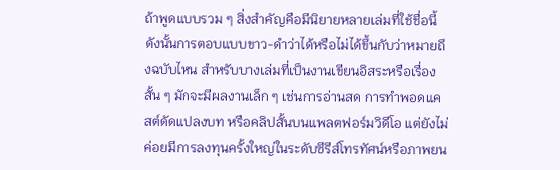ถ้าพูดแบบรวม ๆ สิ่งสำคัญคือมีนิยายหลายเล่มที่ใช้ชื่อนี้ ดังนั้นการตอบแบบขาว-ดำว่าได้หรือไม่ได้ขึ้นกับว่าหมายถึงฉบับไหน สำหรับบางเล่มที่เป็นงานเขียนอิสระหรือเรื่องสั้น ๆ มักจะมีผลงานเล็ก ๆ เช่นการอ่านสด การทำพอดแคสต์ดัดแปลงบท หรือคลิปสั้นบนแพลตฟอร์มวิดีโอ แต่ยังไม่ค่อยมีการลงทุนครั้งใหญ่ในระดับซีรีส์โทรทัศน์หรือภาพยน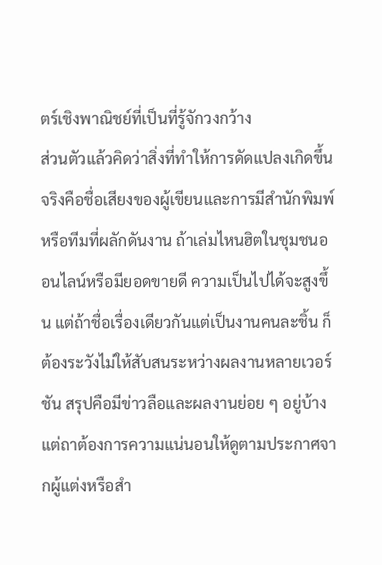ตร์เชิงพาณิชย์ที่เป็นที่รู้จักวงกว้าง
ส่วนตัวแล้วคิดว่าสิ่งที่ทำให้การดัดแปลงเกิดขึ้นจริงคือชื่อเสียงของผู้เขียนและการมีสำนักพิมพ์หรือทีมที่ผลักดันงาน ถ้าเล่มไหนฮิตในชุมชนออนไลน์หรือมียอดขายดี ความเป็นไปได้จะสูงขึ้น แต่ถ้าชื่อเรื่องเดียวกันแต่เป็นงานคนละชิ้น ก็ต้องระวังไม่ให้สับสนระหว่างผลงานหลายเวอร์ชัน สรุปคือมีข่าวลือและผลงานย่อย ๆ อยู่บ้าง แต่ถาต้องการความแน่นอนให้ดูตามประกาศจากผู้แต่งหรือสำ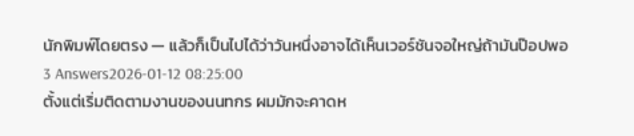นักพิมพ์โดยตรง — แล้วก็เป็นไปได้ว่าวันหนึ่งอาจได้เห็นเวอร์ชันจอใหญ่ถ้ามันป๊อปพอ
3 Answers2026-01-12 08:25:00
ตั้งแต่เริ่มติดตามงานของนนทกร ผมมักจะคาดห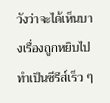วังว่าจะได้เห็นบางเรื่องถูกหยิบไปทำเป็นซีรีส์เร็ว ๆ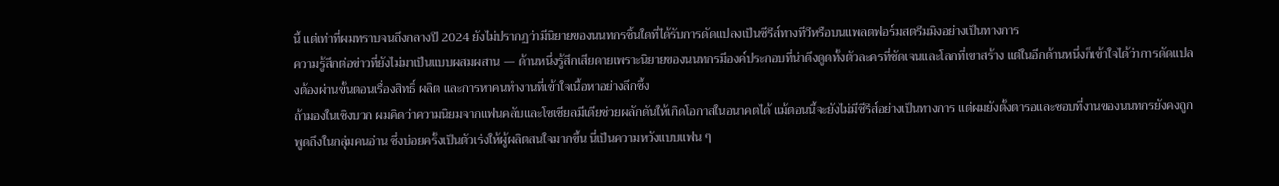นี้ แต่เท่าที่ผมทราบจนถึงกลางปี 2024 ยังไม่ปรากฏว่ามีนิยายของนนทกรชิ้นใดที่ได้รับการดัดแปลงเป็นซีรีส์ทางทีวีหรือบนแพลตฟอร์มสตรีมมิงอย่างเป็นทางการ
ความรู้สึกต่อข่าวที่ยังไม่มาเป็นแบบผสมผสาน — ด้านหนึ่งรู้สึกเสียดายเพราะนิยายของนนทกรมีองค์ประกอบที่น่าดึงดูดทั้งตัวละครที่ชัดเจนและโลกที่เขาสร้าง แต่ในอีกด้านหนึ่งก็เข้าใจได้ว่าการดัดแปลงต้องผ่านขั้นตอนเรื่องสิทธิ์ ผลิต และการหาคนทำงานที่เข้าใจเนื้อหาอย่างลึกซึ้ง
ถ้ามองในเชิงบวก ผมคิดว่าความนิยมจากแฟนคลับและโซเชียลมีเดียช่วยผลักดันให้เกิดโอกาสในอนาคตได้ แม้ตอนนี้จะยังไม่มีซีรีส์อย่างเป็นทางการ แต่ผมยังตั้งตารอและชอบที่งานของนนทกรยังคงถูกพูดถึงในกลุ่มคนอ่าน ซึ่งบ่อยครั้งเป็นตัวเร่งให้ผู้ผลิตสนใจมากขึ้น นี่เป็นความหวังแบบแฟน ๆ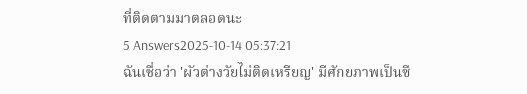ที่ติดตามมาตลอดนะ
5 Answers2025-10-14 05:37:21
ฉันเชื่อว่า 'ผัวต่างวัยไม่ติดเหรียญ' มีศักยภาพเป็นซี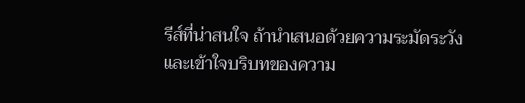รีส์ที่น่าสนใจ ถ้านำเสนอด้วยความระมัดระวังและเข้าใจบริบทของความ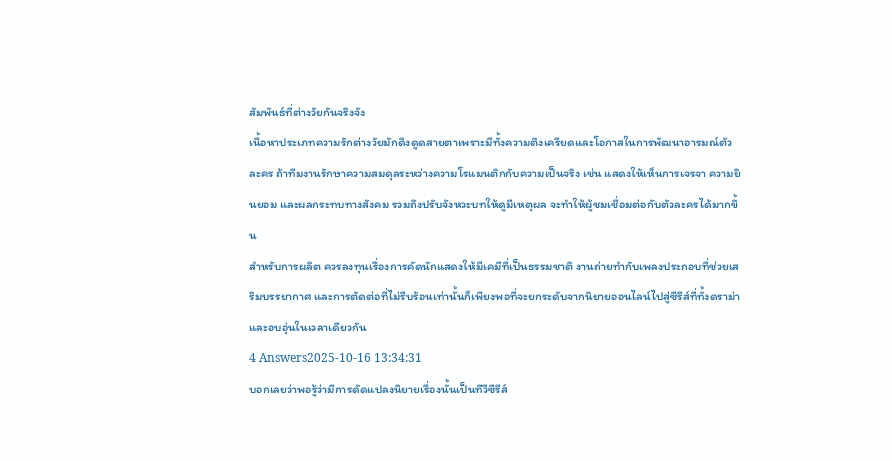สัมพันธ์ที่ต่างวัยกันจริงจัง
เนื้อหาประเภทความรักต่างวัยมักดึงดูดสายตาเพราะมีทั้งความตึงเครียดและโอกาสในการพัฒนาอารมณ์ตัวละคร ถ้าทีมงานรักษาความสมดุลระหว่างความโรแมนติกกับความเป็นจริง เช่น แสดงให้เห็นการเจรจา ความยินยอม และผลกระทบทางสังคม รวมถึงปรับจังหวะบทให้ดูมีเหตุผล จะทำให้ผู้ชมเชื่อมต่อกับตัวละครได้มากขึ้น
สำหรับการผลิต ควรลงทุนเรื่องการคัดนักแสดงให้มีเคมีที่เป็นธรรมชาติ งานถ่ายทำกับเพลงประกอบที่ช่วยเสริมบรรยากาศ และการตัดต่อที่ไม่รีบร้อนเท่านั้นก็เพียงพอที่จะยกระดับจากนิยายออนไลน์ไปสู่ซีรีส์ที่ทั้งดราม่าและอบอุ่นในเวลาเดียวกัน
4 Answers2025-10-16 13:34:31
บอกเลยว่าพอรู้ว่ามีการดัดแปลงนิยายเรื่องนั้นเป็นทีวีซีรีส์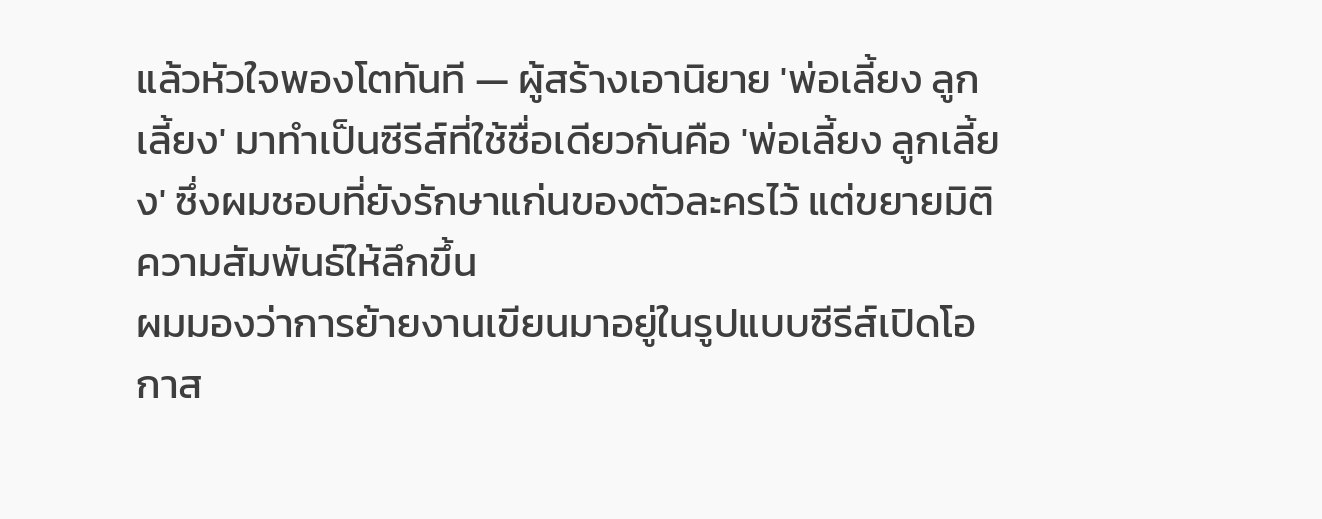แล้วหัวใจพองโตทันที — ผู้สร้างเอานิยาย 'พ่อเลี้ยง ลูกเลี้ยง' มาทำเป็นซีรีส์ที่ใช้ชื่อเดียวกันคือ 'พ่อเลี้ยง ลูกเลี้ยง' ซึ่งผมชอบที่ยังรักษาแก่นของตัวละครไว้ แต่ขยายมิติความสัมพันธ์ให้ลึกขึ้น
ผมมองว่าการย้ายงานเขียนมาอยู่ในรูปแบบซีรีส์เปิดโอกาส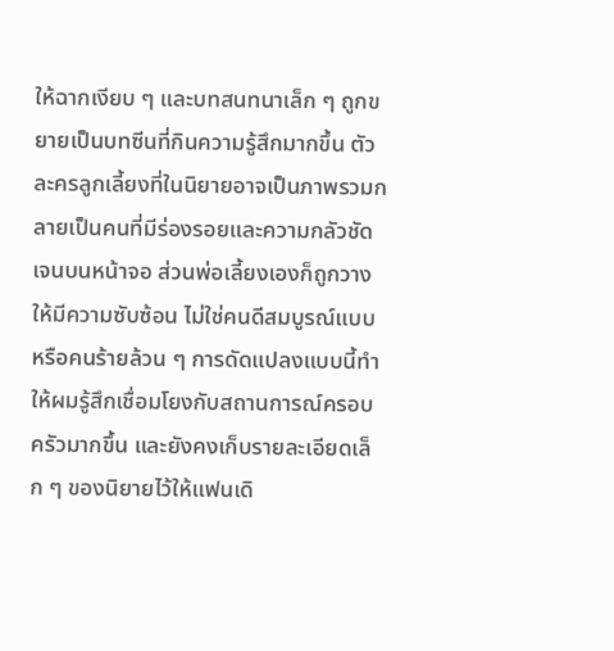ให้ฉากเงียบ ๆ และบทสนทนาเล็ก ๆ ถูกขยายเป็นบทซีนที่กินความรู้สึกมากขึ้น ตัวละครลูกเลี้ยงที่ในนิยายอาจเป็นภาพรวมกลายเป็นคนที่มีร่องรอยและความกลัวชัดเจนบนหน้าจอ ส่วนพ่อเลี้ยงเองก็ถูกวางให้มีความซับซ้อน ไม่ใช่คนดีสมบูรณ์แบบหรือคนร้ายล้วน ๆ การดัดแปลงแบบนี้ทำให้ผมรู้สึกเชื่อมโยงกับสถานการณ์ครอบครัวมากขึ้น และยังคงเก็บรายละเอียดเล็ก ๆ ของนิยายไว้ให้แฟนเดิ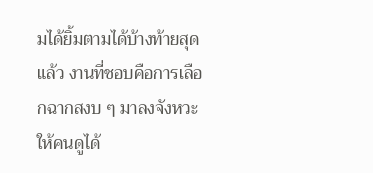มได้ยิ้มตามได้บ้างท้ายสุดแล้ว งานที่ชอบคือการเลือกฉากสงบ ๆ มาลงจังหวะให้คนดูได้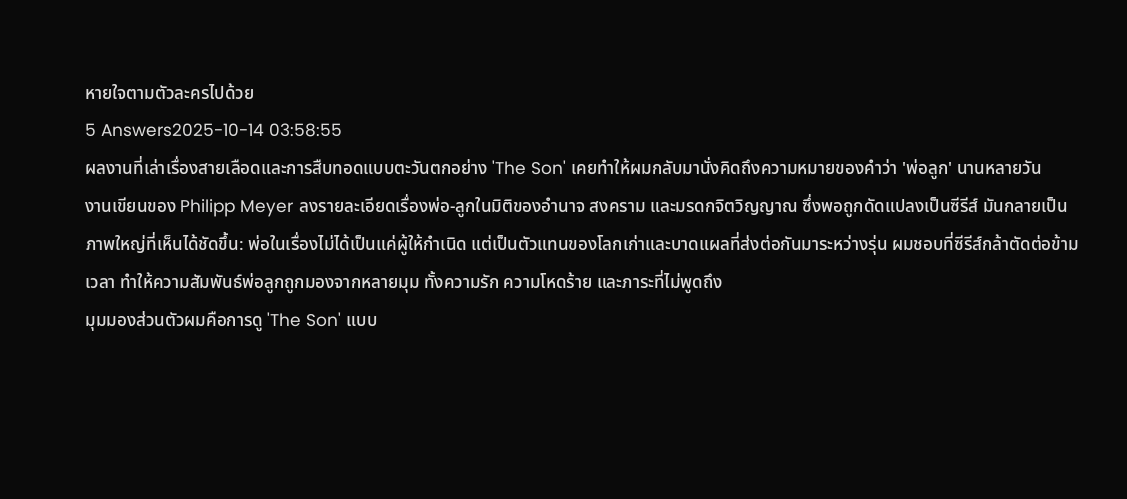หายใจตามตัวละครไปด้วย
5 Answers2025-10-14 03:58:55
ผลงานที่เล่าเรื่องสายเลือดและการสืบทอดแบบตะวันตกอย่าง 'The Son' เคยทำให้ผมกลับมานั่งคิดถึงความหมายของคำว่า 'พ่อลูก' นานหลายวัน
งานเขียนของ Philipp Meyer ลงรายละเอียดเรื่องพ่อ-ลูกในมิติของอำนาจ สงคราม และมรดกจิตวิญญาณ ซึ่งพอถูกดัดแปลงเป็นซีรีส์ มันกลายเป็นภาพใหญ่ที่เห็นได้ชัดขึ้น: พ่อในเรื่องไม่ได้เป็นแค่ผู้ให้กำเนิด แต่เป็นตัวแทนของโลกเก่าและบาดแผลที่ส่งต่อกันมาระหว่างรุ่น ผมชอบที่ซีรีส์กล้าตัดต่อข้ามเวลา ทำให้ความสัมพันธ์พ่อลูกถูกมองจากหลายมุม ทั้งความรัก ความโหดร้าย และภาระที่ไม่พูดถึง
มุมมองส่วนตัวผมคือการดู 'The Son' แบบ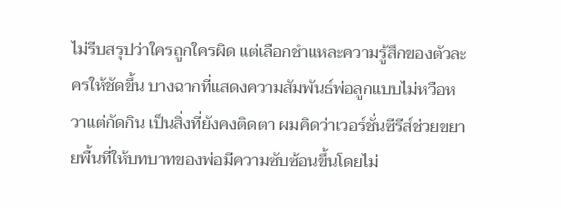ไม่รีบสรุปว่าใครถูกใครผิด แต่เลือกชำแหละความรู้สึกของตัวละครให้ชัดขึ้น บางฉากที่แสดงความสัมพันธ์พ่อลูกแบบไม่หวือหวาแต่กัดกิน เป็นสิ่งที่ยังคงติดตา ผมคิดว่าเวอร์ชั่นซีรีส์ช่วยขยายพื้นที่ให้บทบาทของพ่อมีความซับซ้อนขึ้นโดยไม่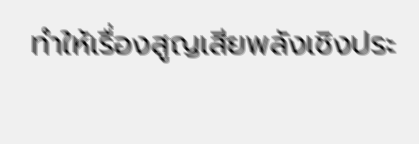ทำให้เรื่องสูญเสียพลังเชิงประ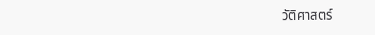วัติศาสตร์